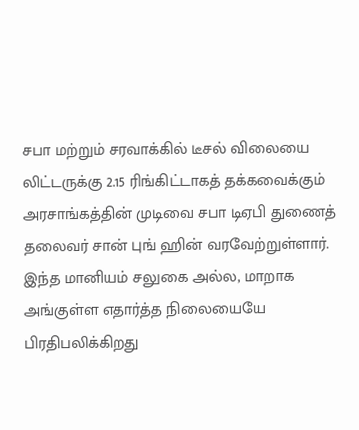சபா மற்றும் சரவாக்கில் டீசல் விலையை லிட்டருக்கு 2.15 ரிங்கிட்டாகத் தக்கவைக்கும் அரசாங்கத்தின் முடிவை சபா டிஏபி துணைத் தலைவர் சான் புங் ஹின் வரவேற்றுள்ளார். இந்த மானியம் சலுகை அல்ல, மாறாக அங்குள்ள எதார்த்த நிலையையே பிரதிபலிக்கிறது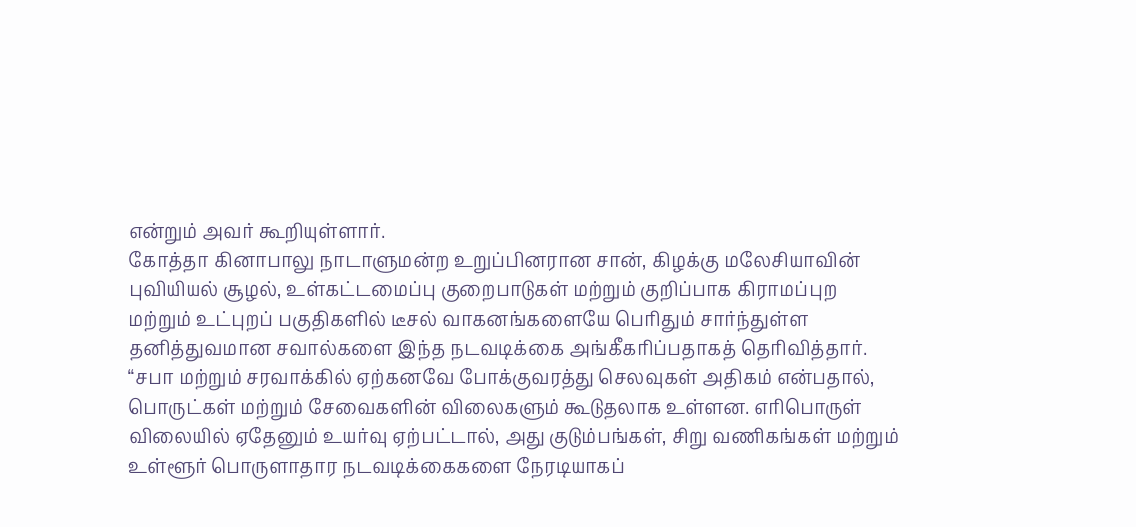என்றும் அவர் கூறியுள்ளார்.
கோத்தா கினாபாலு நாடாளுமன்ற உறுப்பினரான சான், கிழக்கு மலேசியாவின் புவியியல் சூழல், உள்கட்டமைப்பு குறைபாடுகள் மற்றும் குறிப்பாக கிராமப்புற மற்றும் உட்புறப் பகுதிகளில் டீசல் வாகனங்களையே பெரிதும் சார்ந்துள்ள தனித்துவமான சவால்களை இந்த நடவடிக்கை அங்கீகரிப்பதாகத் தெரிவித்தார்.
“சபா மற்றும் சரவாக்கில் ஏற்கனவே போக்குவரத்து செலவுகள் அதிகம் என்பதால், பொருட்கள் மற்றும் சேவைகளின் விலைகளும் கூடுதலாக உள்ளன. எரிபொருள் விலையில் ஏதேனும் உயர்வு ஏற்பட்டால், அது குடும்பங்கள், சிறு வணிகங்கள் மற்றும் உள்ளூர் பொருளாதார நடவடிக்கைகளை நேரடியாகப்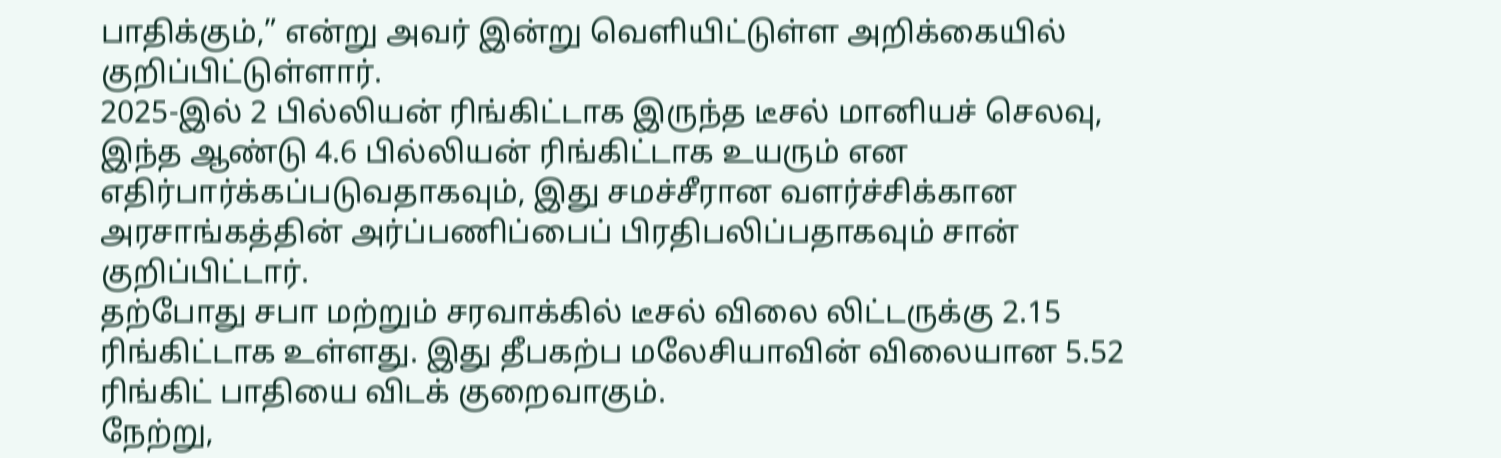பாதிக்கும்,” என்று அவர் இன்று வெளியிட்டுள்ள அறிக்கையில் குறிப்பிட்டுள்ளார்.
2025-இல் 2 பில்லியன் ரிங்கிட்டாக இருந்த டீசல் மானியச் செலவு, இந்த ஆண்டு 4.6 பில்லியன் ரிங்கிட்டாக உயரும் என எதிர்பார்க்கப்படுவதாகவும், இது சமச்சீரான வளர்ச்சிக்கான அரசாங்கத்தின் அர்ப்பணிப்பைப் பிரதிபலிப்பதாகவும் சான் குறிப்பிட்டார்.
தற்போது சபா மற்றும் சரவாக்கில் டீசல் விலை லிட்டருக்கு 2.15 ரிங்கிட்டாக உள்ளது. இது தீபகற்ப மலேசியாவின் விலையான 5.52 ரிங்கிட் பாதியை விடக் குறைவாகும்.
நேற்று,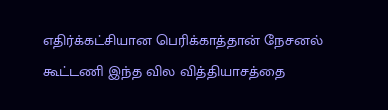எதிர்க்கட்சியான பெரிக்காத்தான் நேசனல் கூட்டணி இந்த வில வித்தியாசத்தை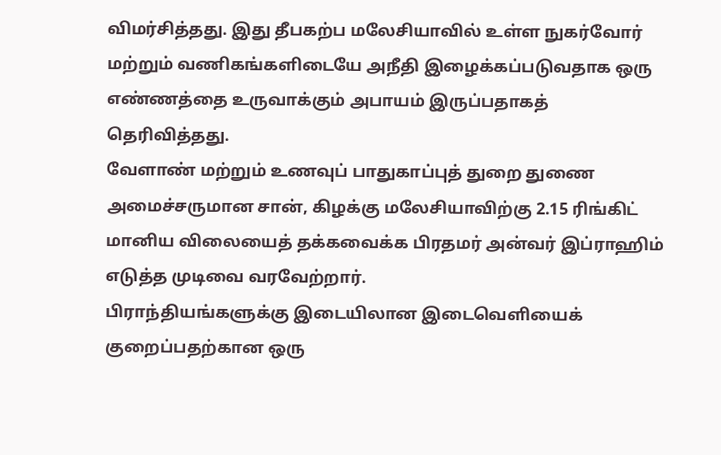விமர்சித்தது. இது தீபகற்ப மலேசியாவில் உள்ள நுகர்வோர் மற்றும் வணிகங்களிடையே அநீதி இழைக்கப்படுவதாக ஒரு எண்ணத்தை உருவாக்கும் அபாயம் இருப்பதாகத் தெரிவித்தது.
வேளாண் மற்றும் உணவுப் பாதுகாப்புத் துறை துணை அமைச்சருமான சான், கிழக்கு மலேசியாவிற்கு 2.15 ரிங்கிட் மானிய விலையைத் தக்கவைக்க பிரதமர் அன்வர் இப்ராஹிம் எடுத்த முடிவை வரவேற்றார்.
பிராந்தியங்களுக்கு இடையிலான இடைவெளியைக் குறைப்பதற்கான ஒரு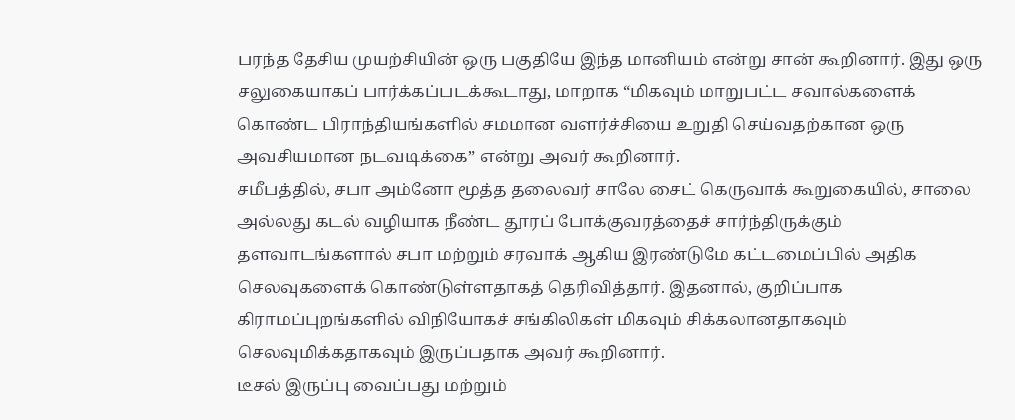பரந்த தேசிய முயற்சியின் ஒரு பகுதியே இந்த மானியம் என்று சான் கூறினார். இது ஒரு சலுகையாகப் பார்க்கப்படக்கூடாது, மாறாக “மிகவும் மாறுபட்ட சவால்களைக் கொண்ட பிராந்தியங்களில் சமமான வளர்ச்சியை உறுதி செய்வதற்கான ஒரு அவசியமான நடவடிக்கை” என்று அவர் கூறினார்.
சமீபத்தில், சபா அம்னோ மூத்த தலைவர் சாலே சைட் கெருவாக் கூறுகையில், சாலை அல்லது கடல் வழியாக நீண்ட தூரப் போக்குவரத்தைச் சார்ந்திருக்கும் தளவாடங்களால் சபா மற்றும் சரவாக் ஆகிய இரண்டுமே கட்டமைப்பில் அதிக செலவுகளைக் கொண்டுள்ளதாகத் தெரிவித்தார். இதனால், குறிப்பாக கிராமப்புறங்களில் விநியோகச் சங்கிலிகள் மிகவும் சிக்கலானதாகவும் செலவுமிக்கதாகவும் இருப்பதாக அவர் கூறினார்.
டீசல் இருப்பு வைப்பது மற்றும்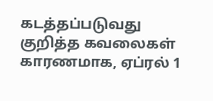கடத்தப்படுவது குறித்த கவலைகள் காரணமாக, ஏப்ரல் 1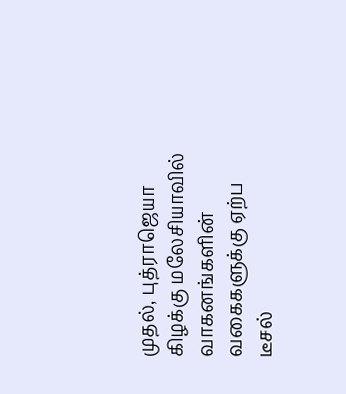முதல், புத்ராஜெயா கிழக்கு மலேசியாவில் வாகனங்களின் வகைகளுக்கு ஏற்ப டீசல்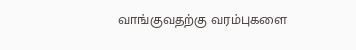வாங்குவதற்கு வரம்புகளை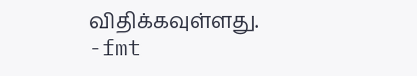விதிக்கவுள்ளது.
-fmt